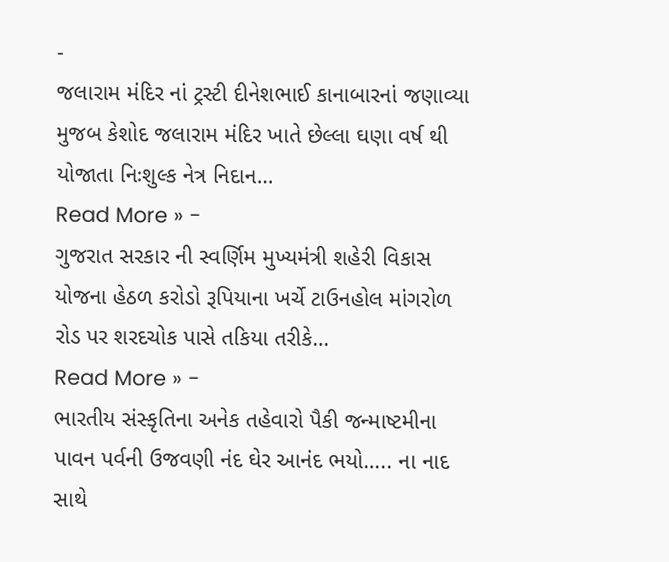-
જલારામ મંદિર નાં ટ્રસ્ટી દીનેશભાઈ કાનાબારનાં જણાવ્યા મુજબ કેશોદ જલારામ મંદિર ખાતે છેલ્લા ઘણા વર્ષ થી યોજાતા નિઃશુલ્ક નેત્ર નિદાન…
Read More » -
ગુજરાત સરકાર ની સ્વર્ણિમ મુખ્યમંત્રી શહેરી વિકાસ યોજના હેઠળ કરોડો રૂપિયાના ખર્ચે ટાઉનહોલ માંગરોળ રોડ પર શરદચોક પાસે તકિયા તરીકે…
Read More » -
ભારતીય સંસ્કૃતિના અનેક તહેવારો પૈકી જન્માષ્ટમીના પાવન પર્વની ઉજવણી નંદ ઘેર આનંદ ભયો….. ના નાદ સાથે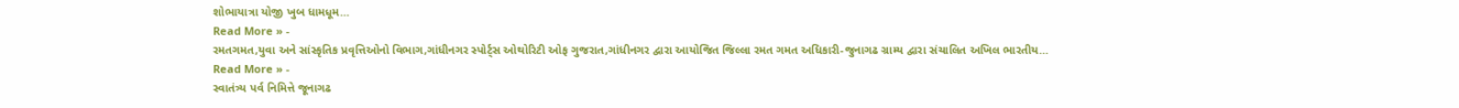શોભાયાત્રા યોજી ખુબ ધામધૂમ…
Read More » -
રમતગમત,યુવા અને સાંસ્કૃતિક પ્રવૃત્તિઓનો વિભાગ,ગાંધીનગર સ્પોર્ટ્સ ઓથોરિટી ઓફ ગુજરાત,ગાંધીનગર દ્વારા આયોજિત જિલ્લા રમત ગમત અધિકારી-જુનાગઢ ગ્રામ્ય દ્વારા સંચાલિત અખિલ ભારતીય…
Read More » -
સ્વાતંત્ર્ય પર્વ નિમિત્તે જૂનાગઢ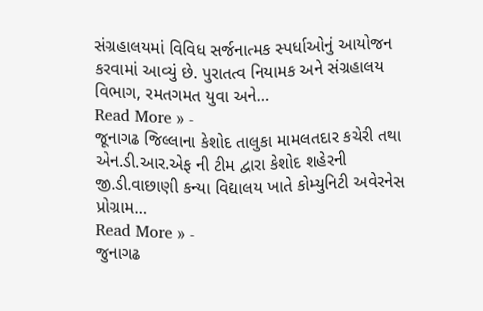સંગ્રહાલયમાં વિવિધ સર્જનાત્મક સ્પર્ધાઓનું આયોજન કરવામાં આવ્યું છે. પુરાતત્વ નિયામક અને સંગ્રહાલય વિભાગ, રમતગમત યુવા અને…
Read More » -
જૂનાગઢ જિલ્લાના કેશોદ તાલુકા મામલતદાર કચેરી તથા એન.ડી.આર.એફ ની ટીમ દ્વારા કેશોદ શહેરની જી.ડી.વાછાણી કન્યા વિદ્યાલય ખાતે કોમ્યુનિટી અવેરનેસ પ્રોગ્રામ…
Read More » -
જુનાગઢ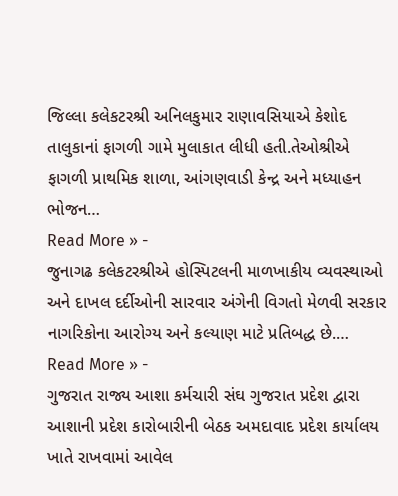જિલ્લા કલેકટરશ્રી અનિલકુમાર રાણાવસિયાએ કેશોદ તાલુકાનાં ફાગળી ગામે મુલાકાત લીધી હતી.તેઓશ્રીએ ફાગળી પ્રાથમિક શાળા, આંગણવાડી કેન્દ્ર અને મધ્યાહન ભોજન…
Read More » -
જુનાગઢ કલેકટરશ્રીએ હોસ્પિટલની માળખાકીય વ્યવસ્થાઓ અને દાખલ દર્દીઓની સારવાર અંગેની વિગતો મેળવી સરકાર નાગરિકોના આરોગ્ય અને કલ્યાણ માટે પ્રતિબદ્ધ છે.…
Read More » -
ગુજરાત રાજ્ય આશા કર્મચારી સંઘ ગુજરાત પ્રદેશ દ્વારા આશાની પ્રદેશ કારોબારીની બેઠક અમદાવાદ પ્રદેશ કાર્યાલય ખાતે રાખવામાં આવેલ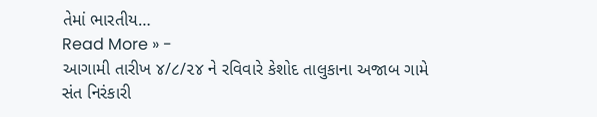તેમાં ભારતીય…
Read More » -
આગામી તારીખ ૪/૮/૨૪ ને રવિવારે કેશોદ તાલુકાના અજાબ ગામે સંત નિરંકારી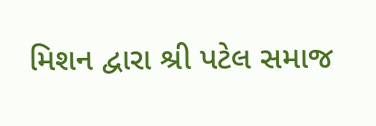મિશન દ્વારા શ્રી પટેલ સમાજ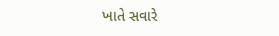ખાતે સવારે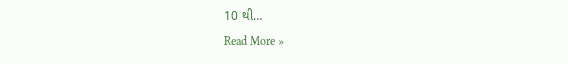10 થી…
Read More »